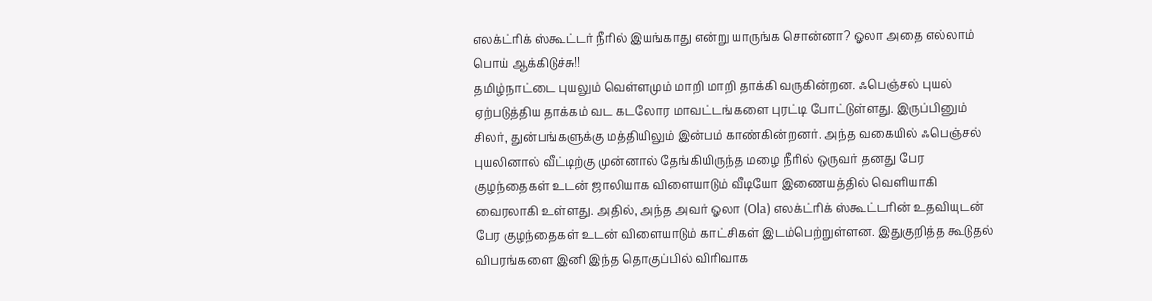எலக்ட்ரிக் ஸ்கூட்டர் நீரில் இயங்காது என்று யாருங்க சொன்னா? ஓலா அதை எல்லாம் பொய் ஆக்கிடுச்சு!!
தமிழ்நாட்டை புயலும் வெள்ளமும் மாறி மாறி தாக்கி வருகின்றன. ஃபெஞ்சல் புயல் ஏற்படுத்திய தாக்கம் வட கடலோர மாவட்டங்களை புரட்டி போட்டுள்ளது. இருப்பினும் சிலர், துன்பங்களுக்கு மத்தியிலும் இன்பம் காண்கின்றனர். அந்த வகையில் ஃபெஞ்சல் புயலினால் வீட்டிற்கு முன்னால் தேங்கியிருந்த மழை நீரில் ஒருவர் தனது பேர குழந்தைகள் உடன் ஜாலியாக விளையாடும் வீடியோ இணையத்தில் வெளியாகி வைரலாகி உள்ளது. அதில், அந்த அவர் ஓலா (Ola) எலக்ட்ரிக் ஸ்கூட்டரின் உதவியுடன் பேர குழந்தைகள் உடன் விளையாடும் காட்சிகள் இடம்பெற்றுள்ளன. இதுகுறித்த கூடுதல் விபரங்களை இனி இந்த தொகுப்பில் விரிவாக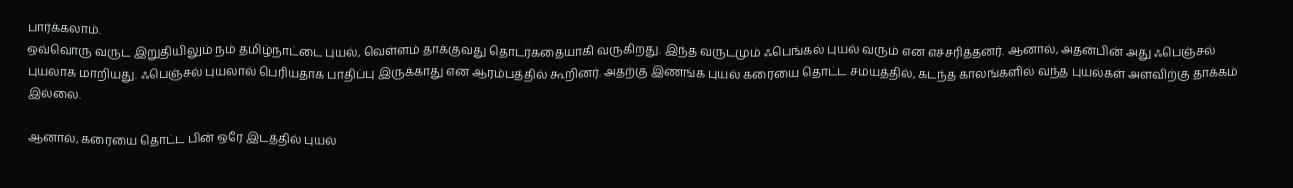பார்க்கலாம்.
ஒவ்வொரு வருட இறுதியிலும் நம் தமிழ்நாட்டை புயல், வெள்ளம் தாக்குவது தொடர்கதையாகி வருகிறது. இந்த வருடமும் ஃபெங்கல் புயல் வரும் என எச்சரித்தனர். ஆனால், அதன்பின் அது ஃபெஞ்சல் புயலாக மாறியது. ஃபெஞ்சல் புயலால் பெரியதாக பாதிப்பு இருக்காது என ஆரம்பத்தில் கூறினர். அதற்கு இணங்க புயல் கரையை தொட்ட சமயத்தில், கடந்த காலங்களில் வந்த புயல்கள் அளவிற்கு தாக்கம் இல்லை.

ஆனால், கரையை தொட்ட பின் ஒரே இடத்தில் புயல்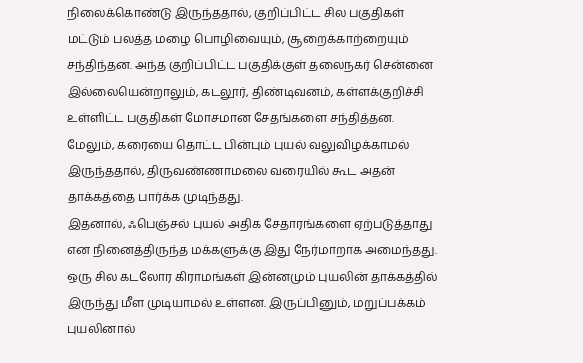நிலைக்கொண்டு இருந்ததால், குறிப்பிட்ட சில பகுதிகள் மட்டும் பலத்த மழை பொழிவையும், சூறைக்காற்றையும் சந்திந்தன. அந்த குறிப்பிட்ட பகுதிக்குள் தலைநகர் சென்னை இல்லையென்றாலும், கடலூர், திண்டிவனம், கள்ளக்குறிச்சி உள்ளிட்ட பகுதிகள் மோசமான சேதங்களை சந்தித்தன. மேலும், கரையை தொட்ட பின்பும் புயல் வலுவிழக்காமல் இருந்ததால், திருவண்ணாமலை வரையில் கூட அதன் தாக்கத்தை பார்க்க முடிந்தது.
இதனால், ஃபெஞ்சல் புயல் அதிக சேதாரங்களை ஏற்படுத்தாது என நினைத்திருந்த மக்களுக்கு இது நேர்மாறாக அமைந்தது. ஒரு சில கடலோர கிராமங்கள் இன்னமும் புயலின் தாக்கத்தில் இருந்து மீள முடியாமல் உள்ளன. இருப்பினும், மறுப்பக்கம் புயலினால்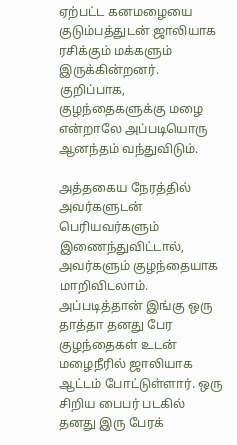ஏற்பட்ட கனமழையை குடும்பத்துடன் ஜாலியாக ரசிக்கும் மக்களும் இருக்கின்றனர். குறிப்பாக, குழந்தைகளுக்கு மழை என்றாலே அப்படியொரு ஆனந்தம் வந்துவிடும்.

அத்தகைய நேரத்தில் அவர்களுடன் பெரியவர்களும் இணைந்துவிட்டால், அவர்களும் குழந்தையாக மாறிவிடலாம். அப்படித்தான் இங்கு ஒரு தாத்தா தனது பேர குழந்தைகள் உடன் மழைநீரில் ஜாலியாக ஆட்டம் போட்டுள்ளார். ஒரு சிறிய பைபர் படகில் தனது இரு பேரக்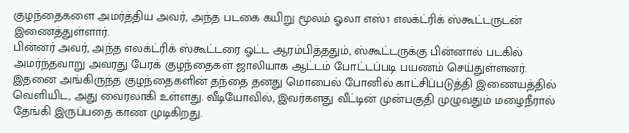குழந்தைகளை அமர்த்திய அவர், அந்த படகை கயிறு மூலம் ஓலா எஸ்1 எலக்ட்ரிக் ஸ்கூட்டருடன் இணைத்துள்ளார்.
பின்னர் அவர், அந்த எலக்ட்ரிக் ஸ்கூட்டரை ஓட்ட ஆரம்பித்ததும், ஸ்கூட்டருக்கு பின்னால் படகில் அமர்ந்தவாறு அவரது பேரக் குழந்தைகள் ஜாலியாக ஆட்டம் போட்டப்படி பயணம் செய்துள்ளனர். இதனை அங்கிருந்த குழந்தைகளின் தந்தை தனது மொபைல் போனில் காட்சிப்படுத்தி இணையத்தில் வெளியிட, அது வைரலாகி உள்ளது. வீடியோவில், இவர்களது வீட்டின் முன்பகுதி முழுவதும் மழைநீரால் தேங்கி இருப்பதை காண முடிகிறது.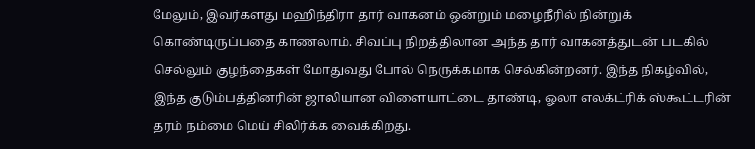மேலும், இவர்களது மஹிந்திரா தார் வாகனம் ஒன்றும் மழைநீரில் நின்றுக் கொண்டிருப்பதை காணலாம். சிவப்பு நிறத்திலான அந்த தார் வாகனத்துடன் படகில் செல்லும் குழந்தைகள் மோதுவது போல் நெருக்கமாக செல்கின்றனர். இந்த நிகழ்வில், இந்த குடும்பத்தினரின் ஜாலியான விளையாட்டை தாண்டி, ஓலா எலக்ட்ரிக் ஸ்கூட்டரின் தரம் நம்மை மெய் சிலிர்க்க வைக்கிறது.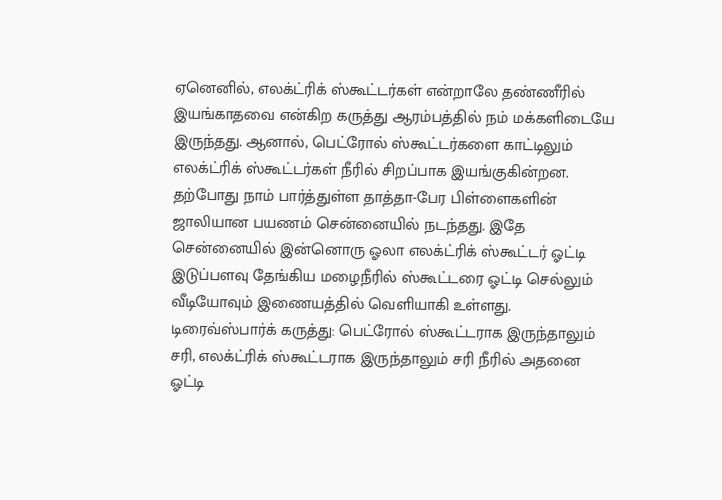ஏனெனில், எலக்ட்ரிக் ஸ்கூட்டர்கள் என்றாலே தண்ணீரில் இயங்காதவை என்கிற கருத்து ஆரம்பத்தில் நம் மக்களிடையே இருந்தது. ஆனால், பெட்ரோல் ஸ்கூட்டர்களை காட்டிலும் எலக்ட்ரிக் ஸ்கூட்டர்கள் நீரில் சிறப்பாக இயங்குகின்றன. தற்போது நாம் பார்த்துள்ள தாத்தா-பேர பிள்ளைகளின் ஜாலியான பயணம் சென்னையில் நடந்தது. இதே சென்னையில் இன்னொரு ஓலா எலக்ட்ரிக் ஸ்கூட்டர் ஓட்டி இடுப்பளவு தேங்கிய மழைநீரில் ஸ்கூட்டரை ஓட்டி செல்லும் வீடியோவும் இணையத்தில் வெளியாகி உள்ளது.
டிரைவ்ஸ்பார்க் கருத்து: பெட்ரோல் ஸ்கூட்டராக இருந்தாலும் சரி, எலக்ட்ரிக் ஸ்கூட்டராக இருந்தாலும் சரி நீரில் அதனை ஓட்டி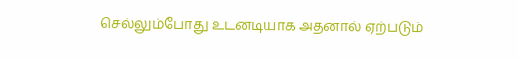செல்லும்போது உடனடியாக அதனால் ஏற்படும்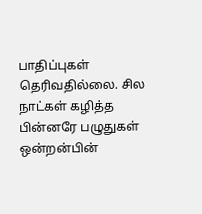பாதிப்புகள் தெரிவதில்லை. சில நாட்கள் கழித்த பின்னரே பழுதுகள் ஒன்றன்பின்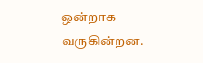ஒன்றாக வருகின்றன.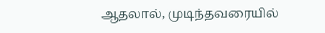ஆதலால், முடிந்தவரையில்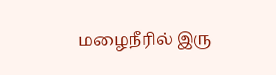மழைநீரில் இரு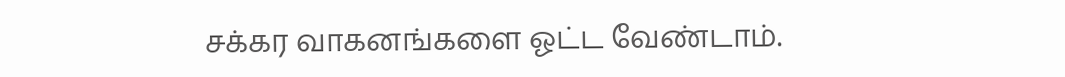சக்கர வாகனங்களை ஓட்ட வேண்டாம்.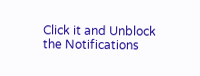Click it and Unblock the Notifications